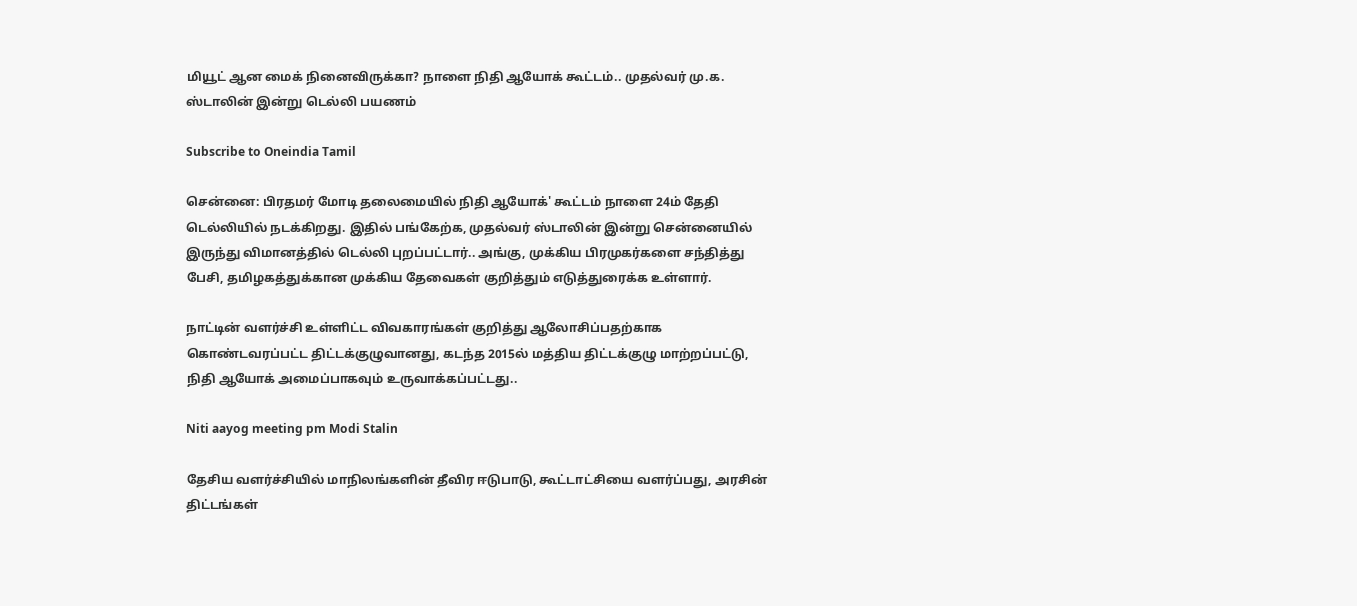மியூட் ஆன மைக் நினைவிருக்கா? நாளை நிதி ஆயோக் கூட்டம்.. முதல்வர் மு.க. ஸ்டாலின் இன்று டெல்லி பயணம்

Subscribe to Oneindia Tamil

சென்னை: பிரதமர் மோடி தலைமையில் நிதி ஆயோக்' கூட்டம் நாளை 24ம் தேதி டெல்லியில் நடக்கிறது. இதில் பங்கேற்க, முதல்வர் ஸ்டாலின் இன்று சென்னையில் இருந்து விமானத்தில் டெல்லி புறப்பட்டார்.. அங்கு, முக்கிய பிரமுகர்களை சந்தித்து பேசி, தமிழகத்துக்கான முக்கிய தேவைகள் குறித்தும் எடுத்துரைக்க உள்ளார்.

நாட்டின் வளர்ச்சி உள்ளிட்ட விவகாரங்கள் குறித்து ஆலோசிப்பதற்காக கொண்டவரப்பட்ட திட்டக்குழுவானது, கடந்த 2015ல் மத்திய திட்டக்குழு மாற்றப்பட்டு, நிதி ஆயோக் அமைப்பாகவும் உருவாக்கப்பட்டது..

Niti aayog meeting pm Modi Stalin

தேசிய வளர்ச்சியில் மாநிலங்களின் தீவிர ஈடுபாடு, கூட்டாட்சியை வளர்ப்பது, அரசின் திட்டங்கள்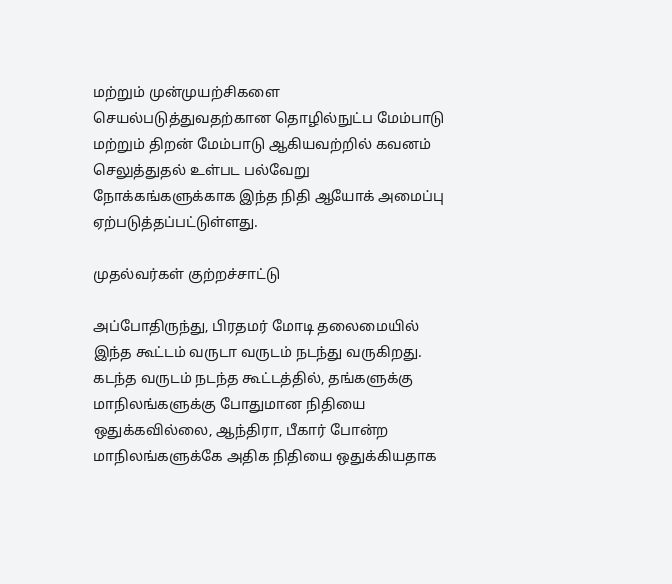மற்றும் முன்முயற்சிகளை செயல்படுத்துவதற்கான தொழில்நுட்ப மேம்பாடு மற்றும் திறன் மேம்பாடு ஆகியவற்றில் கவனம் செலுத்துதல் உள்பட பல்வேறு நோக்கங்களுக்காக இந்த நிதி ஆயோக் அமைப்பு ஏற்படுத்தப்பட்டுள்ளது.

முதல்வர்கள் குற்றச்சாட்டு

அப்போதிருந்து, பிரதமர் மோடி தலைமையில் இந்த கூட்டம் வருடா வருடம் நடந்து வருகிறது. கடந்த வருடம் நடந்த கூட்டத்தில், தங்களுக்கு மாநிலங்களுக்கு போதுமான நிதியை ஒதுக்கவில்லை, ஆந்திரா, பீகார் போன்ற மாநிலங்களுக்கே அதிக நிதியை ஒதுக்கியதாக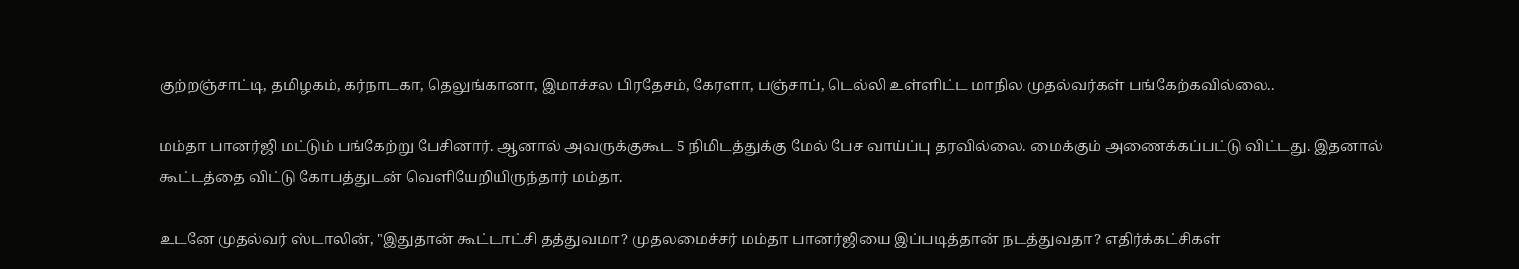குற்றஞ்சாட்டி, தமிழகம், கர்நாடகா, தெலுங்கானா, இமாச்சல பிரதேசம், கேரளா, பஞ்சாப், டெல்லி உள்ளிட்ட மாநில முதல்வர்கள் பங்கேற்கவில்லை..

மம்தா பானர்ஜி மட்டும் பங்கேற்று பேசினார். ஆனால் அவருக்குகூட 5 நிமிடத்துக்கு மேல் பேச வாய்ப்பு தரவில்லை. மைக்கும் அணைக்கப்பட்டு விட்டது. இதனால் கூட்டத்தை விட்டு கோபத்துடன் வெளியேறியிருந்தார் மம்தா.

உடனே முதல்வர் ஸ்டாலின், "இதுதான் கூட்டாட்சி தத்துவமா? முதலமைச்சர் மம்தா பானர்ஜியை இப்படித்தான் நடத்துவதா? எதிர்க்கட்சிகள்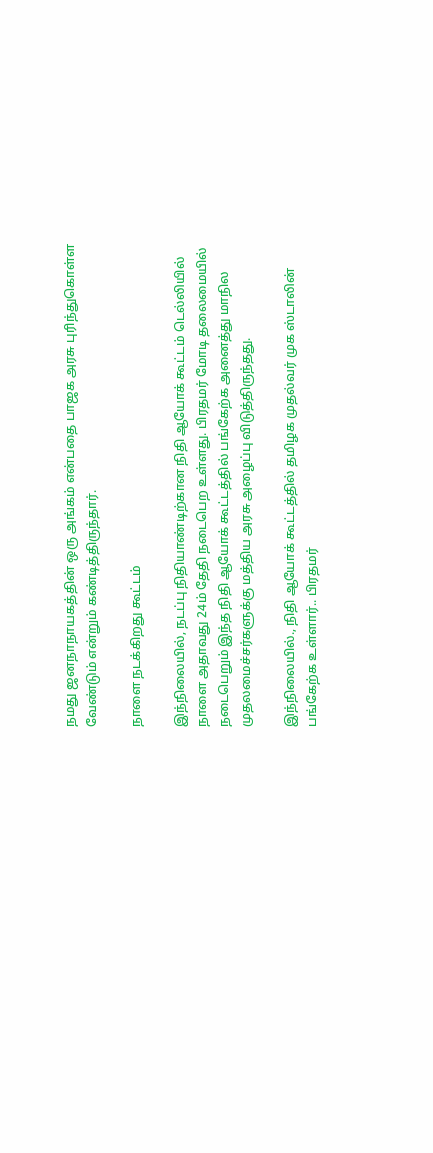நமது ஜனநாநாயகத்தின் ஒரு அங்கம் என்பதை பாஜக அரசு புரிந்துகொள்ள வேண்டும் என்றும் கண்டித்திருந்தார்.

நாளை நடக்கிறது கூட்டம்

இந்நிலையில், நடப்பு நிதியாண்டிற்கான நிதி ஆயோக் கூட்டம் டெல்லியில் நாளை அதாவது 24ம் தேதி நடைபெற உள்ளது. பிரதமர் மோடி தலைமையில் நடைபெறும் இந்த நிதி ஆயோக் கூட்டத்தில் பங்கேற்க அனைத்து மாநில முதலமைச்சர்களுக்கு மத்திய அரசு அழைப்பு விடுத்திருந்தது.

இந்நிலையில்., நிதி ஆயோக் கூட்டத்தில் தமிழக முதல்வர் முக ஸ்டாலின் பங்கேற்க உள்ளார்.. பிரதமர்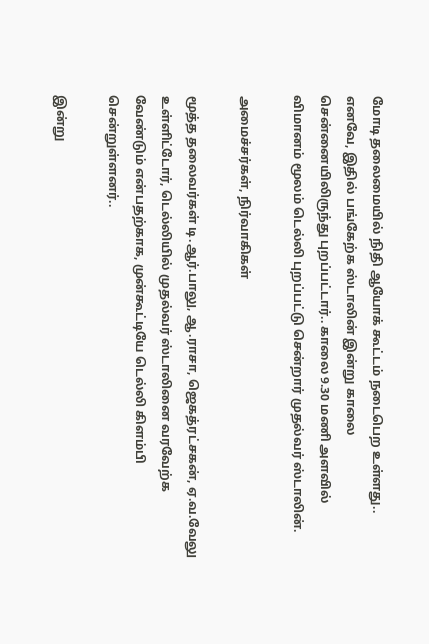மோடி தலைமையில் நிதி ஆயோக் கூட்டம் நடைபெற உள்ளது.. எனவே, இதில் பங்கேற்க ஸ்டாலின் இன்று காலை சென்னையிலிருந்து புறப்பட்டார்.. காலை 9.30 மணி அளவில் விமானம் மூலம் டெல்லி புறப்பட்டு சென்றார் முதல்வர் ஸ்டாலின்.

அமைச்சர்கள், நிர்வாகிகள்

மூத்த தலைவர்கள் டி.ஆர்.பாலு, ஆ.ராசா, ஜெகத்ரட்சகன், ஏ.வ.வேலு உள்ளிட்டோர், டெல்லியில் முதல்வர் ஸ்டாலினை வரவேற்க வேண்டும் என்பதற்காக, முன்கூட்டியே டெல்லி கிளம்பி சென்றுள்ளனர்..

இன்று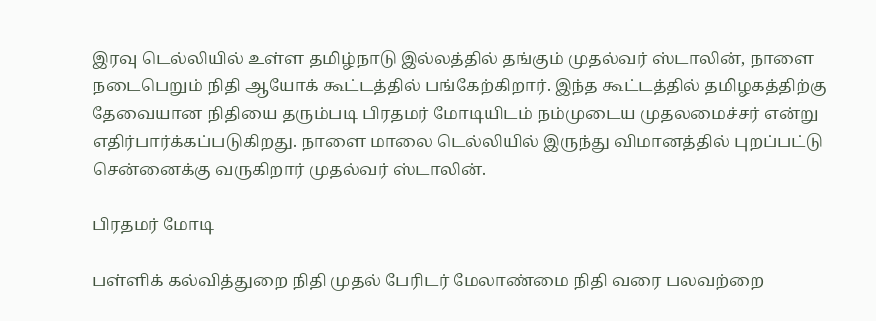இரவு டெல்லியில் உள்ள தமிழ்நாடு இல்லத்தில் தங்கும் முதல்வர் ஸ்டாலின், நாளை நடைபெறும் நிதி ஆயோக் கூட்டத்தில் பங்கேற்கிறார். இந்த கூட்டத்தில் தமிழகத்திற்கு தேவையான நிதியை தரும்படி பிரதமர் மோடியிடம் நம்முடைய முதலமைச்சர் என்று எதிர்பார்க்கப்படுகிறது. நாளை மாலை டெல்லியில் இருந்து விமானத்தில் புறப்பட்டு சென்னைக்கு வருகிறார் முதல்வர் ஸ்டாலின்.

பிரதமர் மோடி

பள்ளிக் கல்வித்துறை நிதி முதல் பேரிடர் மேலாண்மை நிதி வரை பலவற்றை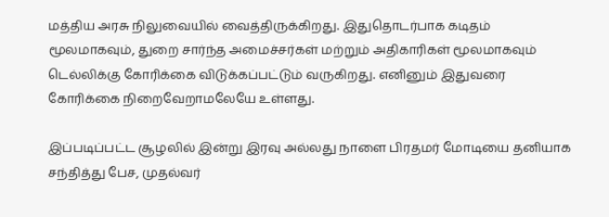மத்திய அரசு நிலுவையில் வைத்திருக்கிறது. இதுதொடர்பாக கடிதம் மூலமாகவும், துறை சார்ந்த அமைச்சர்கள் மற்றும் அதிகாரிகள் மூலமாகவும் டெல்லிக்கு கோரிக்கை விடுக்கப்பட்டும் வருகிறது. எனினும் இதுவரை கோரிக்கை நிறைவேறாமலேயே உள்ளது.

இப்படிப்பட்ட சூழலில் இன்று இரவு அல்லது நாளை பிரதமர் மோடியை தனியாக சந்தித்து பேச, முதல்வர்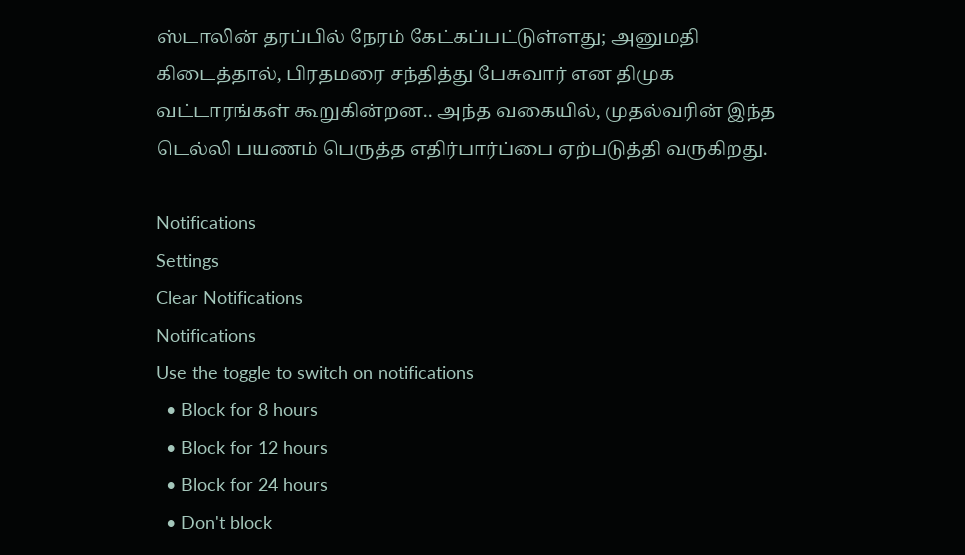ஸ்டாலின் தரப்பில் நேரம் கேட்கப்பட்டுள்ளது; அனுமதி கிடைத்தால், பிரதமரை சந்தித்து பேசுவார் என திமுக வட்டாரங்கள் கூறுகின்றன.. அந்த வகையில், முதல்வரின் இந்த டெல்லி பயணம் பெருத்த எதிர்பார்ப்பை ஏற்படுத்தி வருகிறது.

Notifications
Settings
Clear Notifications
Notifications
Use the toggle to switch on notifications
  • Block for 8 hours
  • Block for 12 hours
  • Block for 24 hours
  • Don't block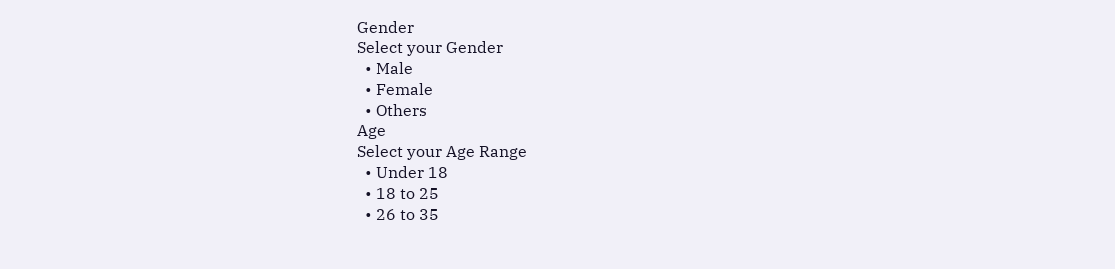Gender
Select your Gender
  • Male
  • Female
  • Others
Age
Select your Age Range
  • Under 18
  • 18 to 25
  • 26 to 35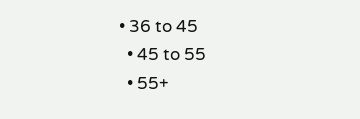• 36 to 45
  • 45 to 55
  • 55+